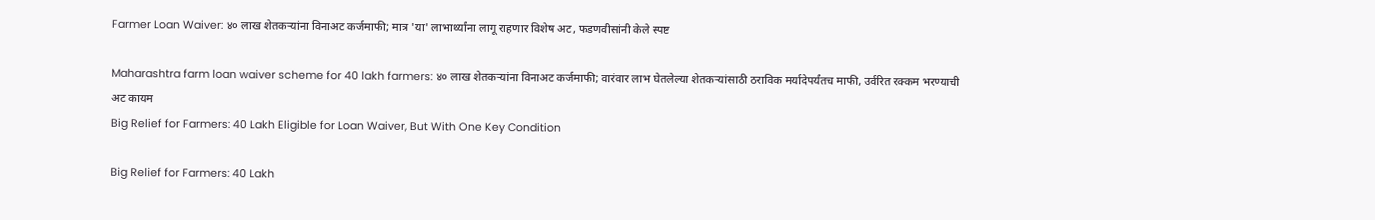Farmer Loan Waiver: ४० लाख शेतकऱ्यांना विनाअट कर्जमाफी; मात्र 'या' लाभार्थ्यांना लागू राहणार विशेष अट, फडणवीसांनी केले स्पष्ट

Maharashtra farm loan waiver scheme for 40 lakh farmers: ४० लाख शेतकऱ्यांना विनाअट कर्जमाफी; वारंवार लाभ घेतलेल्या शेतकऱ्यांसाठी ठराविक मर्यादेपर्यंतच माफी, उर्वरित रक्कम भरण्याची अट कायम
Big Relief for Farmers: 40 Lakh Eligible for Loan Waiver, But With One Key Condition

Big Relief for Farmers: 40 Lakh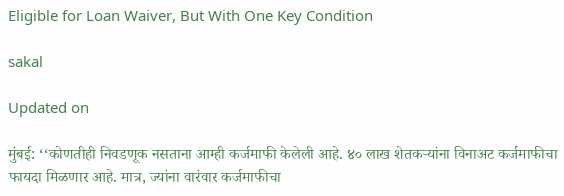Eligible for Loan Waiver, But With One Key Condition

sakal

Updated on

मुंबई: ‘‘कोणतीही निवडणूक नसताना आम्ही कर्जमाफी केलेली आहे. ४० लाख शेतकऱ्यांना विनाअट कर्जमाफीचा फायदा मिळणार आहे. मात्र, ज्यांना वारंवार कर्जमाफीचा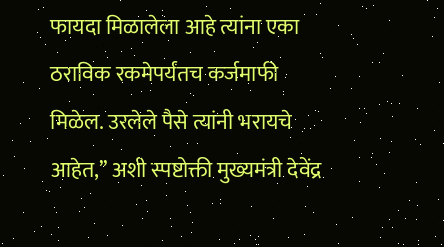फायदा मिळालेला आहे त्यांना एका ठराविक रकमेपर्यंतच कर्जमाफी मिळेल. उरलेले पैसे त्यांनी भरायचे आहेत,’’ अशी स्पष्टोक्ती मुख्यमंत्री देवेंद्र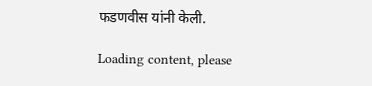फडणवीस यांनी केली.

Loading content, please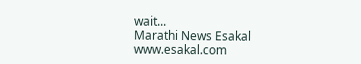wait...
Marathi News Esakal
www.esakal.com